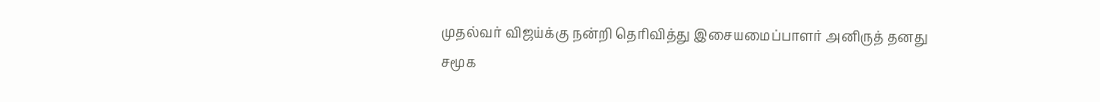முதல்வர் விஜய்க்கு நன்றி தெரிவித்து இசையமைப்பாளர் அனிருத் தனது சமூக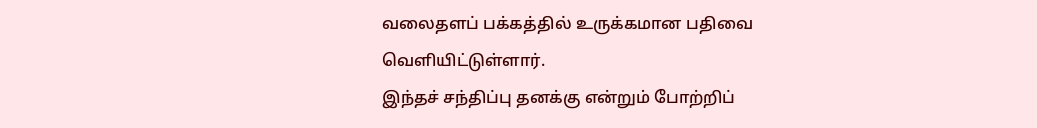வலைதளப் பக்கத்தில் உருக்கமான பதிவை வெளியிட்டுள்ளார்.
இந்தச் சந்திப்பு தனக்கு என்றும் போற்றிப்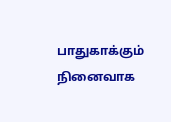பாதுகாக்கும் நினைவாக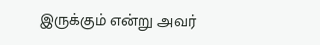இருக்கும் என்று அவர்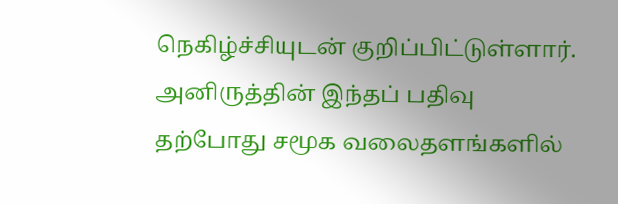நெகிழ்ச்சியுடன் குறிப்பிட்டுள்ளார்.
அனிருத்தின் இந்தப் பதிவு தற்போது சமூக வலைதளங்களில்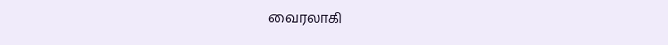வைரலாகி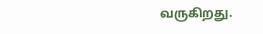வருகிறது.